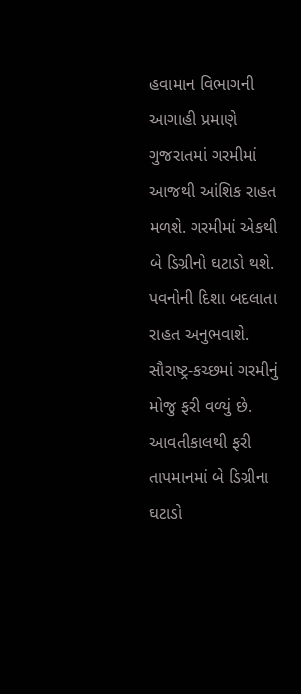હવામાન વિભાગની આગાહી પ્રમાણે ગુજરાતમાં ગરમીમાં આજથી આંશિક રાહત મળશે. ગરમીમાં એકથી બે ડિગ્રીનો ઘટાડો થશે. પવનોની દિશા બદલાતા રાહત અનુભવાશે. સૌરાષ્ટ્ર-કચ્છમાં ગરમીનું મોજુ ફરી વળ્યું છે. આવતીકાલથી ફરી તાપમાનમાં બે ડિગ્રીના ઘટાડો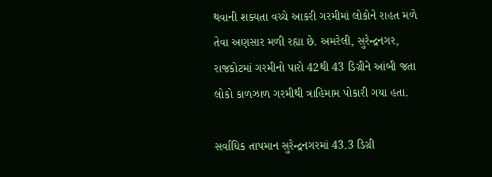થવાની શક્યતા વચ્ચે આકરી ગરમીમાં લોકોને રાહત મળે તેવા અણસાર મળી રહ્યા છે. અમરેલી, સુરેન્દ્રનગર, રાજકોટમાં ગરમીનો પારો 42થી 43 ડિગ્રીને આંબી જતા લોકો કાળઝાળ ગરમીથી ત્રાહિમામ પોકારી ગયા હતા.

સર્વાધિક તાપમાન સુરેન્દ્રનગરમાં 43.3 ડિગ્રી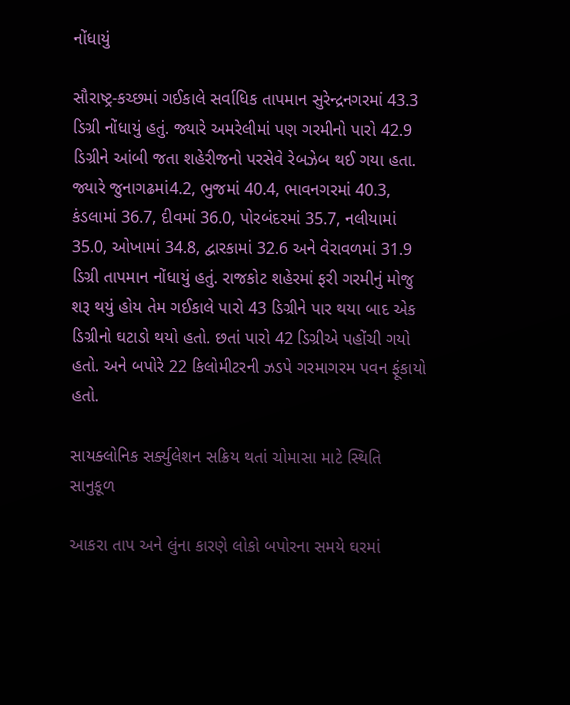નોંધાયું

સૌરાષ્ટ્ર-કચ્છમાં ગઈકાલે સર્વાધિક તાપમાન સુરેન્દ્રનગરમાં 43.3 ડિગ્રી નોંધાયું હતું. જ્યારે અમરેલીમાં પણ ગરમીનો પારો 42.9 ડિગ્રીને આંબી જતા શહેરીજનો પરસેવે રેબઝેબ થઈ ગયા હતા. જ્યારે જુનાગઢમાં4.2, ભુજમાં 40.4, ભાવનગરમાં 40.3, કંડલામાં 36.7, દીવમાં 36.0, પોરબંદરમાં 35.7, નલીયામાં 35.0, ઓખામાં 34.8, દ્વારકામાં 32.6 અને વેરાવળમાં 31.9 ડિગ્રી તાપમાન નોંધાયું હતું. રાજકોટ શહેરમાં ફરી ગરમીનું મોજુ શરૂ થયું હોય તેમ ગઈકાલે પારો 43 ડિગ્રીને પાર થયા બાદ એક ડિગ્રીનો ઘટાડો થયો હતો. છતાં પારો 42 ડિગ્રીએ પહોંચી ગયો હતો. અને બપોરે 22 કિલોમીટરની ઝડપે ગરમાગરમ પવન ફૂંકાયો હતો.

સાયક્લોનિક સર્ક્યુલેશન સક્રિય થતાં ચોમાસા માટે સ્થિતિ સાનુકૂળ

આકરા તાપ અને લુંના કારણે લોકો બપોરના સમયે ઘરમાં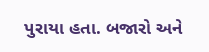પુરાયા હતા. બજારો અને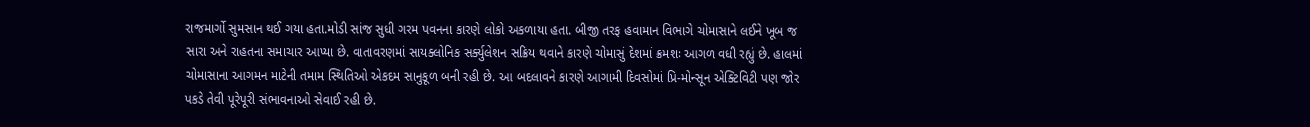રાજમાર્ગો સુમસાન થઈ ગયા હતા.મોડી સાંજ સુધી ગરમ પવનના કારણે લોકો અકળાયા હતા. બીજી તરફ હવામાન વિભાગે ચોમાસાને લઈને ખૂબ જ સારા અને રાહતના સમાચાર આપ્યા છે. વાતાવરણમાં સાયક્લોનિક સર્ક્યુલેશન સક્રિય થવાને કારણે ચોમાસું દેશમાં ક્રમશઃ આગળ વધી રહ્યું છે. હાલમાં ચોમાસાના આગમન માટેની તમામ સ્થિતિઓ એકદમ સાનુકૂળ બની રહી છે. આ બદલાવને કારણે આગામી દિવસોમાં પ્રિ-મોન્સૂન એક્ટિવિટી પણ જોર પકડે તેવી પૂરેપૂરી સંભાવનાઓ સેવાઈ રહી છે.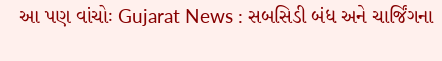આ પણ વાંચોઃ Gujarat News : સબસિડી બંધ અને ચાર્જિંગના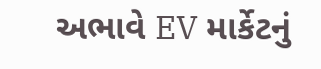અભાવે EV માર્કેટનું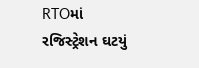RTOમાં રજિસ્ટ્રેશન ઘટયું